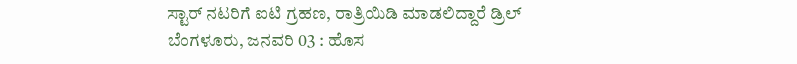ಸ್ಟಾರ್ ನಟರಿಗೆ ಐಟಿ ಗ್ರಹಣ, ರಾತ್ರಿಯಿಡಿ ಮಾಡಲಿದ್ದಾರೆ ಡ್ರಿಲ್
ಬೆಂಗಳೂರು, ಜನವರಿ 03 : ಹೊಸ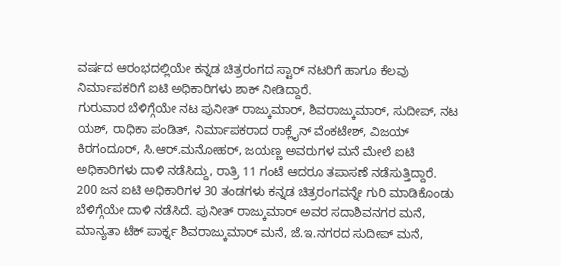ವರ್ಷದ ಆರಂಭದಲ್ಲಿಯೇ ಕನ್ನಡ ಚಿತ್ರರಂಗದ ಸ್ಟಾರ್ ನಟರಿಗೆ ಹಾಗೂ ಕೆಲವು ನಿರ್ಮಾಪಕರಿಗೆ ಐಟಿ ಅಧಿಕಾರಿಗಳು ಶಾಕ್ ನೀಡಿದ್ದಾರೆ.
ಗುರುವಾರ ಬೆಳಿಗ್ಗೆಯೇ ನಟ ಪುನೀತ್ ರಾಜ್ಕುಮಾರ್, ಶಿವರಾಜ್ಕುಮಾರ್, ಸುದೀಪ್, ನಟ ಯಶ್, ರಾಧಿಕಾ ಪಂಡಿತ್, ನಿರ್ಮಾಪಕರಾದ ರಾಕ್ಲೈನ್ ವೆಂಕಟೇಶ್, ವಿಜಯ್ ಕಿರಗಂದೂರ್, ಸಿ.ಆರ್.ಮನೋಹರ್, ಜಯಣ್ಣ ಅವರುಗಳ ಮನೆ ಮೇಲೆ ಐಟಿ ಅಧಿಕಾರಿಗಳು ದಾಳಿ ನಡೆಸಿದ್ದು, ರಾತ್ರಿ 11 ಗಂಟೆ ಆದರೂ ತಪಾಸಣೆ ನಡೆಸುತ್ತಿದ್ದಾರೆ.
200 ಜನ ಐಟಿ ಅಧಿಕಾರಿಗಳ 30 ತಂಡಗಳು ಕನ್ನಡ ಚಿತ್ರರಂಗವನ್ನೇ ಗುರಿ ಮಾಡಿಕೊಂಡು ಬೆಳಿಗ್ಗೆಯೇ ದಾಳಿ ನಡೆಸಿದೆ. ಪುನೀತ್ ರಾಜ್ಕುಮಾರ್ ಅವರ ಸದಾಶಿವನಗರ ಮನೆ, ಮಾನ್ಯತಾ ಟೆಕ್ ಪಾರ್ಕ್ನ ಶಿವರಾಜ್ಕುಮಾರ್ ಮನೆ, ಜೆ.ಇ.ನಗರದ ಸುದೀಪ್ ಮನೆ,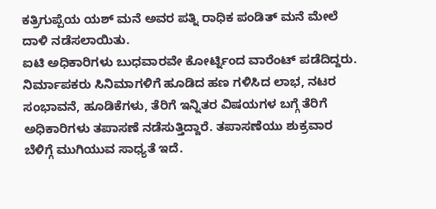ಕತ್ರಿಗುಪ್ಪೆಯ ಯಶ್ ಮನೆ ಅವರ ಪತ್ನಿ ರಾಧಿಕ ಪಂಡಿತ್ ಮನೆ ಮೇಲೆ ದಾಳಿ ನಡೆಸಲಾಯಿತು.
ಐಟಿ ಅಧಿಕಾರಿಗಳು ಬುಧವಾರವೇ ಕೋರ್ಟ್ನಿಂದ ವಾರೆಂಟ್ ಪಡೆದಿದ್ದರು. ನಿರ್ಮಾಪಕರು ಸಿನಿಮಾಗಳಿಗೆ ಹೂಡಿದ ಹಣ ಗಳಿಸಿದ ಲಾಭ, ನಟರ ಸಂಭಾವನೆ, ಹೂಡಿಕೆಗಳು, ತೆರಿಗೆ ಇನ್ನಿತರ ವಿಷಯಗಳ ಬಗ್ಗೆ ತೆರಿಗೆ ಅಧಿಕಾರಿಗಳು ತಪಾಸಣೆ ನಡೆಸುತ್ತಿದ್ದಾರೆ. ತಪಾಸಣೆಯು ಶುಕ್ರವಾರ ಬೆಳಿಗ್ಗೆ ಮುಗಿಯುವ ಸಾಧ್ಯತೆ ಇದೆ.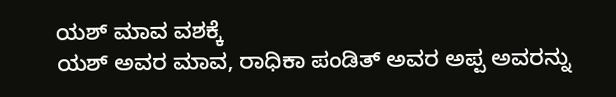ಯಶ್ ಮಾವ ವಶಕ್ಕೆ
ಯಶ್ ಅವರ ಮಾವ, ರಾಧಿಕಾ ಪಂಡಿತ್ ಅವರ ಅಪ್ಪ ಅವರನ್ನು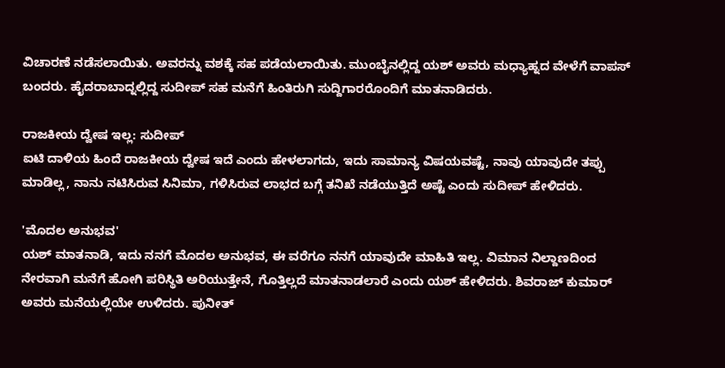ವಿಚಾರಣೆ ನಡೆಸಲಾಯಿತು. ಅವರನ್ನು ವಶಕ್ಕೆ ಸಹ ಪಡೆಯಲಾಯಿತು. ಮುಂಬೈನಲ್ಲಿದ್ದ ಯಶ್ ಅವರು ಮಧ್ಯಾಹ್ನದ ವೇಳೆಗೆ ವಾಪಸ್ ಬಂದರು. ಹೈದರಾಬಾದ್ನಲ್ಲಿದ್ದ ಸುದೀಪ್ ಸಹ ಮನೆಗೆ ಹಿಂತಿರುಗಿ ಸುದ್ದಿಗಾರರೊಂದಿಗೆ ಮಾತನಾಡಿದರು.

ರಾಜಕೀಯ ದ್ವೇಷ ಇಲ್ಲ: ಸುದೀಪ್
ಐಟಿ ದಾಳಿಯ ಹಿಂದೆ ರಾಜಕೀಯ ದ್ವೇಷ ಇದೆ ಎಂದು ಹೇಳಲಾಗದು, ಇದು ಸಾಮಾನ್ಯ ವಿಷಯವಷ್ಟೆ, ನಾವು ಯಾವುದೇ ತಪ್ಪು ಮಾಡಿಲ್ಲ, ನಾನು ನಟಿಸಿರುವ ಸಿನಿಮಾ, ಗಳಿಸಿರುವ ಲಾಭದ ಬಗ್ಗೆ ತನಿಖೆ ನಡೆಯುತ್ತಿದೆ ಅಷ್ಟೆ ಎಂದು ಸುದೀಪ್ ಹೇಳಿದರು.

'ಮೊದಲ ಅನುಭವ'
ಯಶ್ ಮಾತನಾಡಿ, ಇದು ನನಗೆ ಮೊದಲ ಅನುಭವ, ಈ ವರೆಗೂ ನನಗೆ ಯಾವುದೇ ಮಾಹಿತಿ ಇಲ್ಲ. ವಿಮಾನ ನಿಲ್ದಾಣದಿಂದ ನೇರವಾಗಿ ಮನೆಗೆ ಹೋಗಿ ಪರಿಸ್ಥಿತಿ ಅರಿಯುತ್ತೇನೆ, ಗೊತ್ತಿಲ್ಲದೆ ಮಾತನಾಡಲಾರೆ ಎಂದು ಯಶ್ ಹೇಳಿದರು. ಶಿವರಾಜ್ ಕುಮಾರ್ ಅವರು ಮನೆಯಲ್ಲಿಯೇ ಉಳಿದರು. ಪುನೀತ್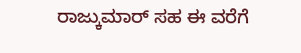ರಾಜ್ಕುಮಾರ್ ಸಹ ಈ ವರೆಗೆ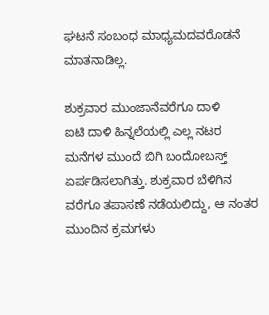ಘಟನೆ ಸಂಬಂಧ ಮಾಧ್ಯಮದವರೊಡನೆ ಮಾತನಾಡಿಲ್ಲ.

ಶುಕ್ರವಾರ ಮುಂಜಾನೆವರೆಗೂ ದಾಳಿ
ಐಟಿ ದಾಳಿ ಹಿನ್ನಲೆಯಲ್ಲಿ ಎಲ್ಲ ನಟರ ಮನೆಗಳ ಮುಂದೆ ಬಿಗಿ ಬಂದೋಬಸ್ತ್ ಏರ್ಪಡಿಸಲಾಗಿತ್ತು. ಶುಕ್ರವಾರ ಬೆಳಿಗಿನ ವರೆಗೂ ತಪಾಸಣೆ ನಡೆಯಲಿದ್ದು, ಆ ನಂತರ ಮುಂದಿನ ಕ್ರಮಗಳು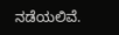ನಡೆಯಲಿವೆ.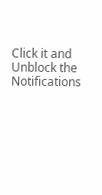Click it and Unblock the Notifications